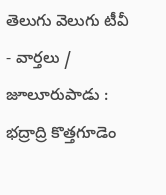తెలుగు వెలుగు టీవీ - వార్తలు / జూలూరుపాడు : భద్రాద్రి కొత్తగూడెం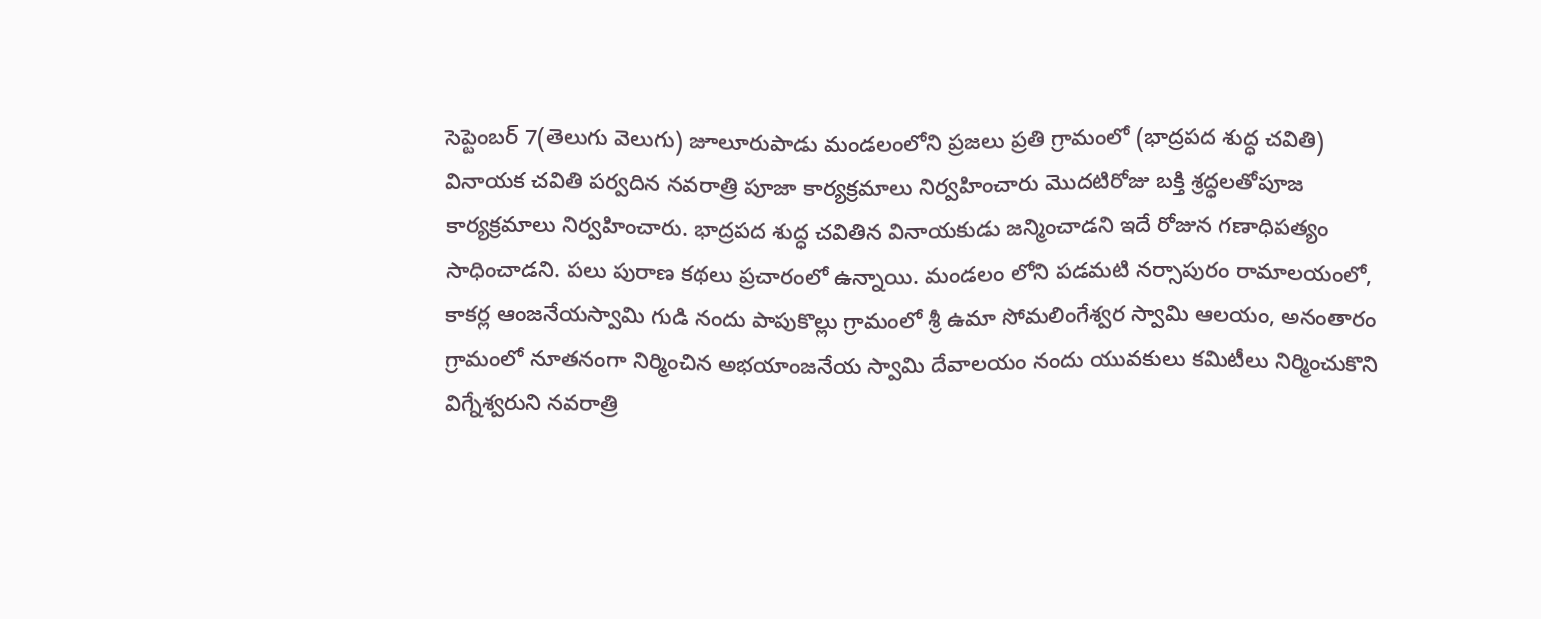సెప్టెంబర్ 7(తెలుగు వెలుగు) జూలూరుపాడు మండలంలోని ప్రజలు ప్రతి గ్రామంలో (భాద్రపద శుద్ధ చవితి) వినాయక చవితి పర్వదిన నవరాత్రి పూజా కార్యక్రమాలు నిర్వహించారు మొదటిరోజు బక్తి శ్రద్ధలతోపూజ కార్యక్రమాలు నిర్వహించారు. భాద్రపద శుద్ధ చవితిన వినాయకుడు జన్మించాడని ఇదే రోజున గణాధిపత్యం సాధించాడని. పలు పురాణ కథలు ప్రచారంలో ఉన్నాయి. మండలం లోని పడమటి నర్సాపురం రామాలయంలో, కాకర్ల ఆంజనేయస్వామి గుడి నందు పాపుకొల్లు గ్రామంలో శ్రీ ఉమా సోమలింగేశ్వర స్వామి ఆలయం, అనంతారం గ్రామంలో నూతనంగా నిర్మించిన అభయాంజనేయ స్వామి దేవాలయం నందు యువకులు కమిటీలు నిర్మించుకొని విగ్నేశ్వరుని నవరాత్రి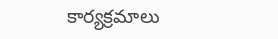కార్యక్రమాలు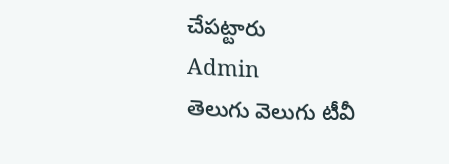చేపట్టారు
Admin
తెలుగు వెలుగు టీవీ